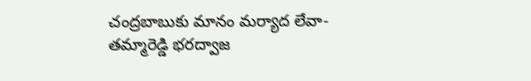చంద్రబాబుకు మానం మర్యాద లేవా-తమ్మారెడ్డి భరద్వాజ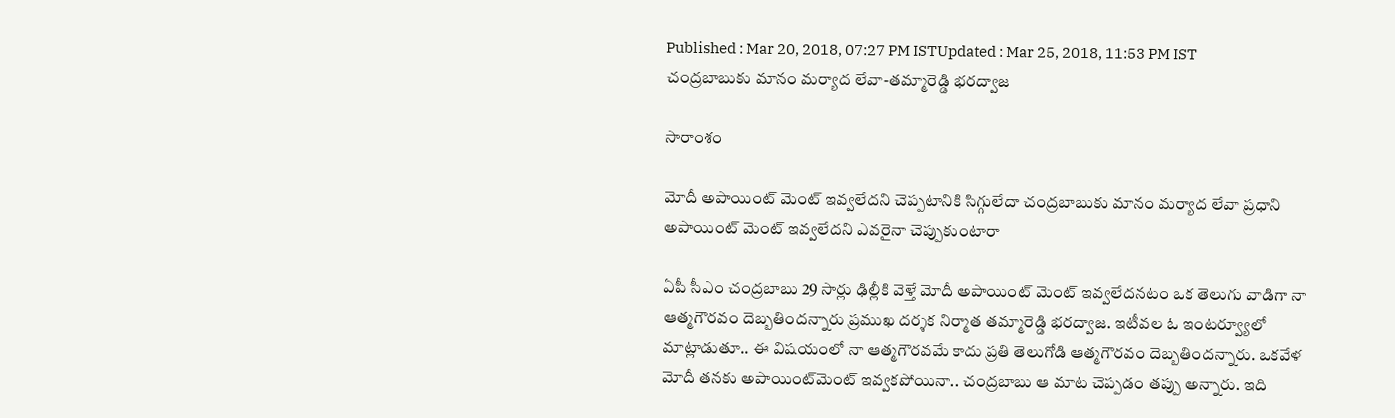Published : Mar 20, 2018, 07:27 PM ISTUpdated : Mar 25, 2018, 11:53 PM IST
చంద్రబాబుకు మానం మర్యాద లేవా-తమ్మారెడ్డి భరద్వాజ

సారాంశం

మోదీ అపాయింట్ మెంట్ ఇవ్వలేదని చెప్పటానికి సిగ్గులేదా చంద్రబాబుకు మానం మర్యాద లేవా ప్రధాని అపాయింట్ మెంట్ ఇవ్వలేదని ఎవరైనా చెప్పుకుంటారా

ఏపీ సీఎం చంద్రబాబు 29 సార్లు ఢిల్లీకి వెళ్తే మోదీ అపాయింట్ మెంట్ ఇవ్వలేదనటం ఒక తెలుగు వాడిగా నా ఆత్మగౌరవం దెబ్బతిందన్నారు ప్రముఖ దర్శక నిర్మాత తమ్మారెడ్డి భరద్వాజ. ఇటీవల ఓ ఇంటర్వ్యూలో మాట్లాడుతూ.. ఈ విషయంలో నా ఆత్మగౌరవమే కాదు ప్రతి తెలుగోడి ఆత్మగౌరవం దెబ్బతిందన్నారు. ఒకవేళ మోదీ తనకు అపాయింట్‌మెంట్ ఇవ్వకపోయినా.. చంద్రబాబు ఆ మాట చెప్పడం తప్పు అన్నారు. ఇది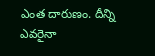ఎంత దారుణం. దీన్ని ఎవరైనా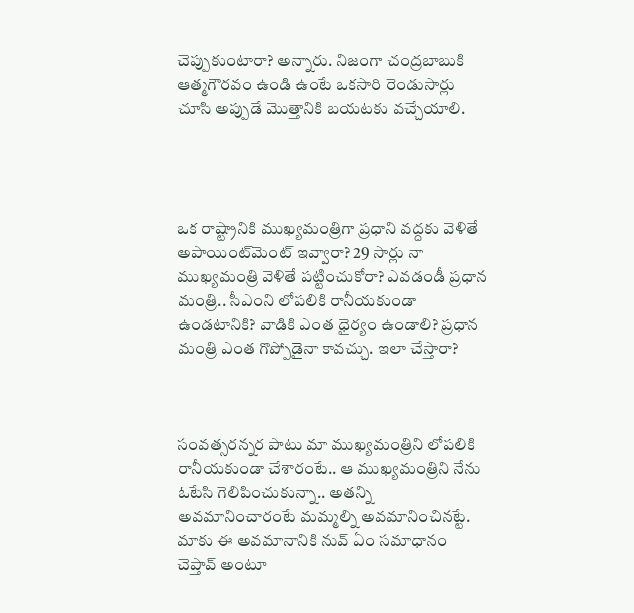చెప్పుకుంటారా? అన్నారు. నిజంగా చంద్రబాబుకి ఆత్మగౌరవం ఉండి ఉంటే ఒకసారి రెండుసార్లు చూసి అప్పుడే మొత్తానికి బయటకు వచ్చేయాలి.




ఒక రాష్ట్రానికి ముఖ్యమంత్రిగా ప్రధాని వద్దకు వెళితే అపాయింట్‌మెంట్ ఇవ్వారా? 29 సార్లు నా ముఖ్యమంత్రి వెళితే పట్టించుకోరా? ఎవడండీ ప్రధాన మంత్రి.. సీఎంని లోపలికి రానీయకుండా ఉండటానికి? వాడికి ఎంత ధైర్యం ఉండాలి? ప్రధాన మంత్రి ఎంత గొప్పోడైనా కావచ్చు. ఇలా చేస్తారా?



సంవత్సరన్నర పాటు మా ముఖ్యమంత్రిని లోపలికి రానీయకుండా చేశారంటే.. ఆ ముఖ్యమంత్రిని నేను ఓటేసి గెలిపించుకున్నా.. అతన్ని అవమానించారంటే మమ్మల్ని అవమానించినట్టే. మాకు ఈ అవమానానికి నువ్ ఏం సమాధానం చెప్తావ్ అంటూ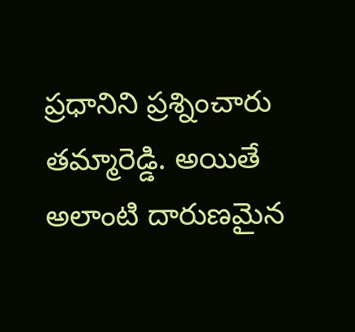ప్రధానిని ప్రశ్నించారు తమ్మారెడ్డి. అయితే అలాంటి దారుణమైన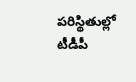పరిస్థితుల్లో టీడీపీ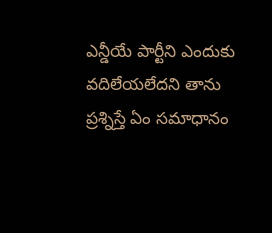ఎన్డీయే పార్టీని ఎందుకు వదిలేయలేదని తాను ప్రశ్నిస్తే ఏం సమాధానం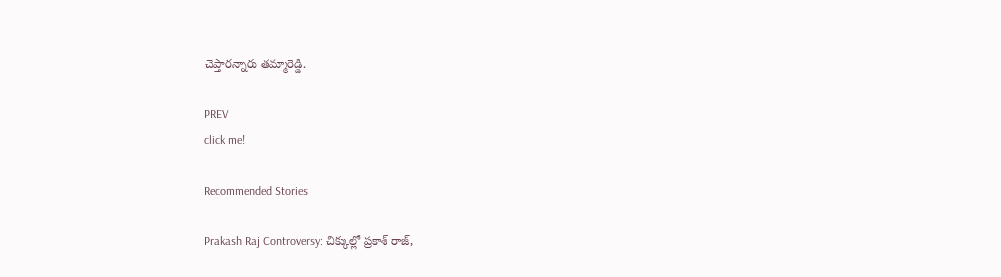చెప్తారన్నారు తమ్మారెడ్డి.

PREV
click me!

Recommended Stories

Prakash Raj Controversy: చిక్కుల్లో ప్రకాశ్ రాజ్,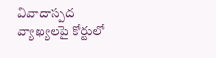వివాదాస్పద వ్యాఖ్యలపై కోర్టులో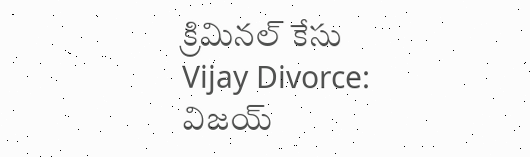క్రిమినల్ కేసు
Vijay Divorce: విజయ్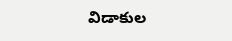విడాకుల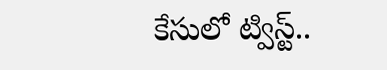కేసులో ట్విస్ట్..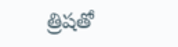త్రిషతో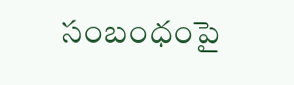సంబంధంపై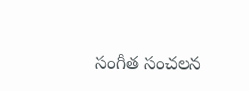సంగీత సంచలన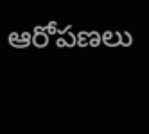ఆరోపణలు